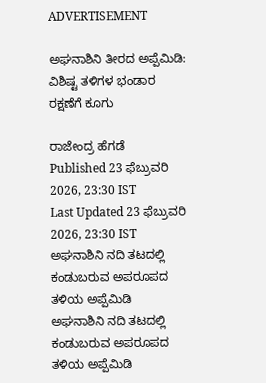ADVERTISEMENT

ಅಘನಾಶಿನಿ ತೀರದ ಅಪ್ಪೆಮಿಡಿ: ವಿಶಿಷ್ಟ ತಳಿಗಳ ಭಂಡಾರ ರಕ್ಷಣೆಗೆ ಕೂಗು

ರಾಜೇಂದ್ರ ಹೆಗಡೆ
Published 23 ಫೆಬ್ರುವರಿ 2026, 23:30 IST
Last Updated 23 ಫೆಬ್ರುವರಿ 2026, 23:30 IST
ಅಘನಾಶಿನಿ ನದಿ ತಟದಲ್ಲಿ ಕಂಡುಬರುವ ಅಪರೂಪದ ತಳಿಯ ಅಪ್ಪೆಮಿಡಿ
ಅಘನಾಶಿನಿ ನದಿ ತಟದಲ್ಲಿ ಕಂಡುಬರುವ ಅಪರೂಪದ ತಳಿಯ ಅಪ್ಪೆಮಿಡಿ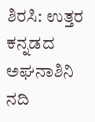ಶಿರಸಿ: ಉತ್ತರ ಕನ್ನಡದ ಅಘನಾಶಿನಿ ನದಿ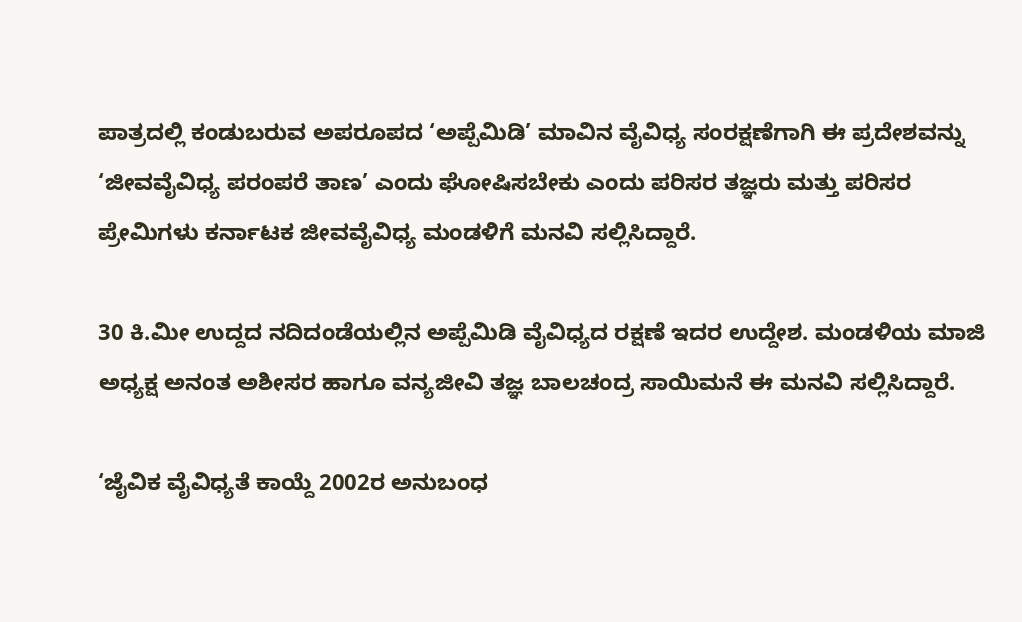ಪಾತ್ರದಲ್ಲಿ ಕಂಡುಬರುವ ಅಪರೂಪದ ‘ಅಪ್ಪೆಮಿಡಿ’ ಮಾವಿನ ವೈವಿಧ್ಯ ಸಂರಕ್ಷಣೆಗಾಗಿ ಈ ಪ್ರದೇಶವನ್ನು ‘ಜೀವವೈವಿಧ್ಯ ಪರಂಪರೆ ತಾಣ’ ಎಂದು ಘೋಷಿಸಬೇಕು ಎಂದು ಪರಿಸರ ತಜ್ಞರು ಮತ್ತು ಪರಿಸರ ಪ್ರೇಮಿಗಳು ಕರ್ನಾಟಕ ಜೀವವೈವಿಧ್ಯ ಮಂಡಳಿಗೆ ಮನವಿ ಸಲ್ಲಿಸಿದ್ದಾರೆ.

30 ಕಿ.ಮೀ ಉದ್ದದ ನದಿದಂಡೆಯಲ್ಲಿನ ಅಪ್ಪೆಮಿಡಿ ವೈವಿಧ್ಯದ ರಕ್ಷಣೆ ಇದರ ಉದ್ದೇಶ. ಮಂಡಳಿಯ ಮಾಜಿ ಅಧ್ಯಕ್ಷ ಅನಂತ ಅಶೀಸರ ಹಾಗೂ ವನ್ಯಜೀವಿ ತಜ್ಞ ಬಾಲಚಂದ್ರ ಸಾಯಿಮನೆ ಈ ಮನವಿ ಸಲ್ಲಿಸಿದ್ದಾರೆ.

‘ಜೈವಿಕ ವೈವಿಧ್ಯತೆ ಕಾಯ್ದೆ 2002ರ ಅನುಬಂಧ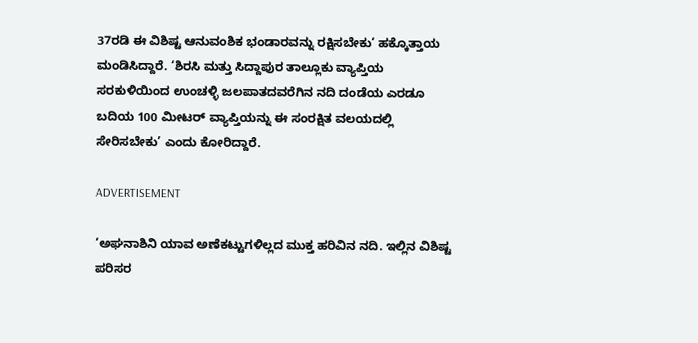37ರಡಿ ಈ ವಿಶಿಷ್ಟ ಆನುವಂಶಿಕ ಭಂಡಾರವನ್ನು ರಕ್ಷಿಸಬೇಕು‘ ಹಕ್ಕೊತ್ತಾಯ ಮಂಡಿಸಿದ್ದಾರೆ. ‘ಶಿರಸಿ ಮತ್ತು ಸಿದ್ದಾಪುರ ತಾಲ್ಲೂಕು ವ್ಯಾಪ್ತಿಯ ಸರಕುಳಿಯಿಂದ ಉಂಚಳ್ಳಿ ಜಲಪಾತದವರೆಗಿನ ನದಿ ದಂಡೆಯ ಎರಡೂ ಬದಿಯ 100 ಮೀಟರ್ ವ್ಯಾಪ್ತಿಯನ್ನು ಈ ಸಂರಕ್ಷಿತ ವಲಯದಲ್ಲಿ ಸೇರಿಸಬೇಕು’ ಎಂದು ಕೋರಿದ್ದಾರೆ.

ADVERTISEMENT

‘ಅಘನಾಶಿನಿ ಯಾವ ಅಣೆಕಟ್ಟುಗಳಿಲ್ಲದ ಮುಕ್ತ ಹರಿವಿನ ನದಿ. ಇಲ್ಲಿನ ವಿಶಿಷ್ಟ ಪರಿಸರ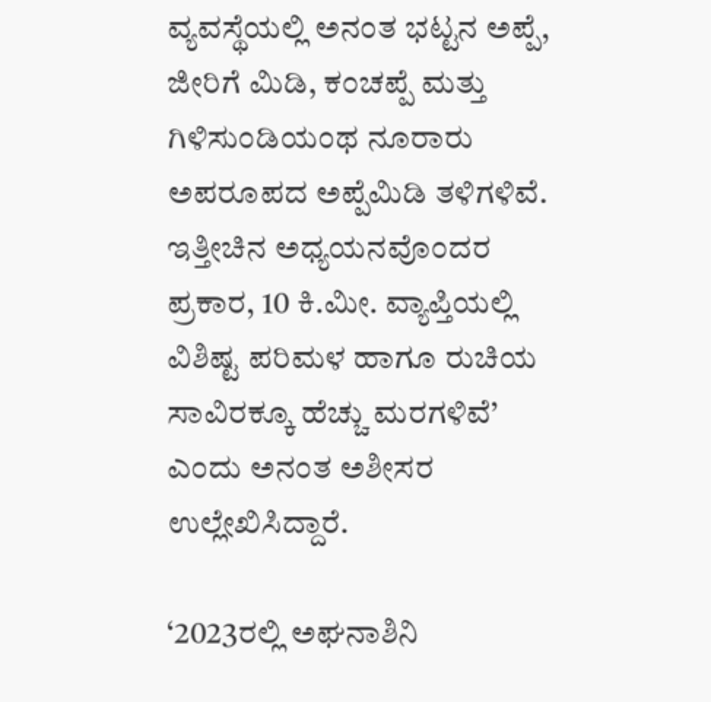ವ್ಯವಸ್ಥೆಯಲ್ಲಿ ಅನಂತ ಭಟ್ಟನ ಅಪ್ಪೆ, ಜೀರಿಗೆ ಮಿಡಿ, ಕಂಚಪ್ಪೆ ಮತ್ತು ಗಿಳಿಸುಂಡಿಯಂಥ ನೂರಾರು ಅಪರೂಪದ ಅಪ್ಪೆಮಿಡಿ ತಳಿಗಳಿವೆ. ಇತ್ತೀಚಿನ ಅಧ್ಯಯನವೊಂದರ ಪ್ರಕಾರ, 10 ಕಿ.ಮೀ. ವ್ಯಾಪ್ತಿಯಲ್ಲಿ ವಿಶಿಷ್ಟ ಪರಿಮಳ ಹಾಗೂ ರುಚಿಯ ಸಾವಿರಕ್ಕೂ ಹೆಚ್ಚು ಮರಗಳಿವೆ’ ಎಂದು ಅನಂತ ಅಶೀಸರ ಉಲ್ಲೇಖಿಸಿದ್ದಾರೆ.

‘2023ರಲ್ಲಿ ಅಘನಾಶಿನಿ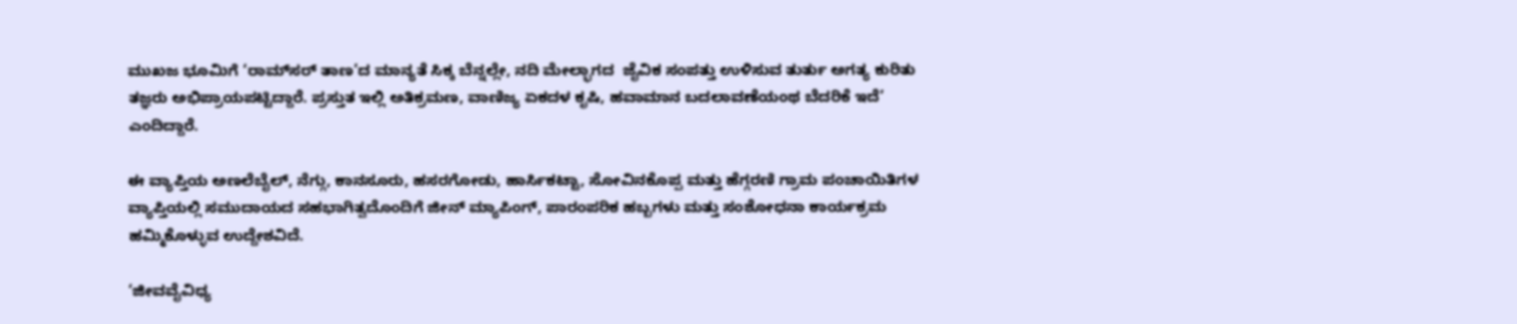ಮುಖಜ ಭೂಮಿಗೆ ‘ರಾಮ್‌ಸರ್ ತಾಣ’ದ ಮಾನ್ಯತೆ ಸಿಕ್ಕ ಬೆನ್ನಲ್ಲೇ, ನದಿ ಮೇಲ್ಭಾಗದ  ಜೈವಿಕ ಸಂಪತ್ತು ಉಳಿಸುವ ತುರ್ತು ಅಗತ್ಯ ಕುರಿತು ತಜ್ಞರು ಅಭಿಪ್ರಾಯಪಟ್ಟಿದ್ದಾರೆ. ಪ್ರಸ್ತುತ ಇಲ್ಲಿ ಅತಿಕ್ರಮಣ, ವಾಣಿಜ್ಯ ಏಕದಳ ಕೃಷಿ, ಹವಾಮಾನ ಬದಲಾವಣೆಯಂಥ ಬೆದರಿಕೆ ಇದೆ’ ಎಂದಿದ್ದಾರೆ.

ಈ ವ್ಯಾಪ್ತಿಯ ಅಣಲೆಬೈಲ್, ನೆಗ್ಗು, ಕಾನಸೂರು, ಹಸರಗೋಡು, ಹಾರ್ಸಿಕಟ್ಟಾ, ಸೋವಿನಕೊಪ್ಪ ಮತ್ತು ಹೆಗ್ಗರಣಿ ಗ್ರಾಮ ಪಂಚಾಯಿತಿಗಳ ವ್ಯಾಪ್ತಿಯಲ್ಲಿ ಸಮುದಾಯದ ಸಹಭಾಗಿತ್ವದೊಂದಿಗೆ ಜೀನ್ ಮ್ಯಾಪಿಂಗ್, ಪಾರಂಪರಿಕ ಹಬ್ಬಗಳು ಮತ್ತು ಸಂಶೋಧನಾ ಕಾರ್ಯಕ್ರಮ ಹಮ್ಮಿಕೊಳ್ಳುವ ಉದ್ದೇಶವಿದೆ.

‘ಜೀವವೈವಿಧ್ಯ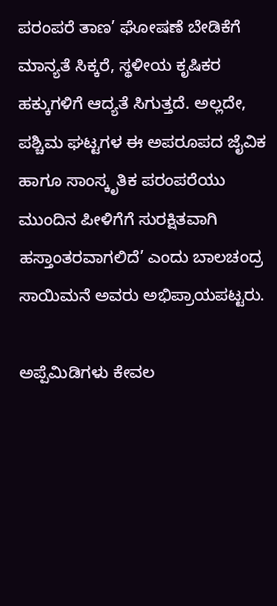ಪರಂಪರೆ ತಾಣ’ ಘೋಷಣೆ ಬೇಡಿಕೆಗೆ ಮಾನ್ಯತೆ ಸಿಕ್ಕರೆ, ಸ್ಥಳೀಯ ಕೃಷಿಕರ ಹಕ್ಕುಗಳಿಗೆ ಆದ್ಯತೆ ಸಿಗುತ್ತದೆ. ಅಲ್ಲದೇ, ಪಶ್ಚಿಮ ಘಟ್ಟಗಳ ಈ ಅಪರೂಪದ ಜೈವಿಕ ಹಾಗೂ ಸಾಂಸ್ಕೃತಿಕ ಪರಂಪರೆಯು ಮುಂದಿನ ಪೀಳಿಗೆಗೆ ಸುರಕ್ಷಿತವಾಗಿ ಹಸ್ತಾಂತರವಾಗಲಿದೆ’ ಎಂದು ಬಾಲಚಂದ್ರ ಸಾಯಿಮನೆ ಅವರು ಅಭಿಪ್ರಾಯಪಟ್ಟರು.

ಅಪ್ಪೆಮಿಡಿಗಳು ಕೇವಲ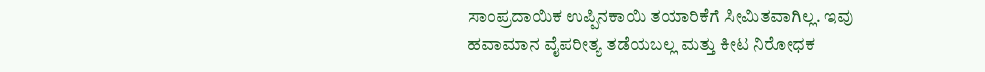ಸಾಂಪ್ರದಾಯಿಕ ಉಪ್ಪಿನಕಾಯಿ ತಯಾರಿಕೆಗೆ ಸೀಮಿತವಾಗಿಲ್ಲ. ಇವು ಹವಾಮಾನ ವೈಪರೀತ್ಯ ತಡೆಯಬಲ್ಲ ಮತ್ತು ಕೀಟ ನಿರೋಧಕ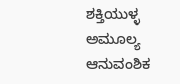ಶಕ್ತಿಯುಳ್ಳ ಅಮೂಲ್ಯ ಆನುವಂಶಿಕ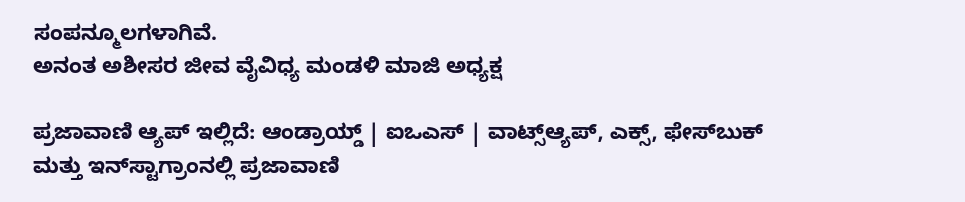ಸಂಪನ್ಮೂಲಗಳಾಗಿವೆ.
ಅನಂತ ಅಶೀಸರ ಜೀವ ವೈವಿಧ್ಯ ಮಂಡಳಿ ಮಾಜಿ ಅಧ್ಯಕ್ಷ

ಪ್ರಜಾವಾಣಿ ಆ್ಯಪ್ ಇಲ್ಲಿದೆ: ಆಂಡ್ರಾಯ್ಡ್ | ಐಒಎಸ್ | ವಾಟ್ಸ್ಆ್ಯಪ್, ಎಕ್ಸ್, ಫೇಸ್‌ಬುಕ್ ಮತ್ತು ಇನ್‌ಸ್ಟಾಗ್ರಾಂನಲ್ಲಿ ಪ್ರಜಾವಾಣಿ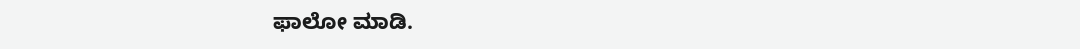ಫಾಲೋ ಮಾಡಿ.